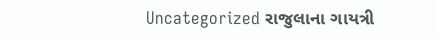Uncategorized રાજુલાના ગાયત્રી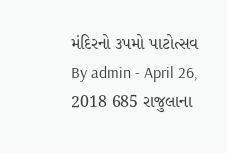મંદિરનો ૩પમો પાટોત્સવ By admin - April 26, 2018 685 રાજુલાના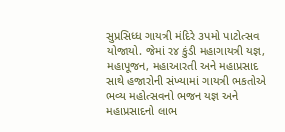સુપ્રસિધ્ધ ગાયત્રી મંદિરે ૩પમો પાટોત્સવ યોજાયો. જેમાં ર૪ કુંડી મહાગાયત્રી યજ્ઞ, મહાપૂજન, મહાઆરતી અને મહાપ્રસાદ સાથે હજારોની સંખ્યામાં ગાયત્રી ભકતોએ ભવ્ય મહોત્સવનો ભજન યજ્ઞ અને મહાપ્રસાદનો લાભ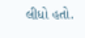લીધો હતો.